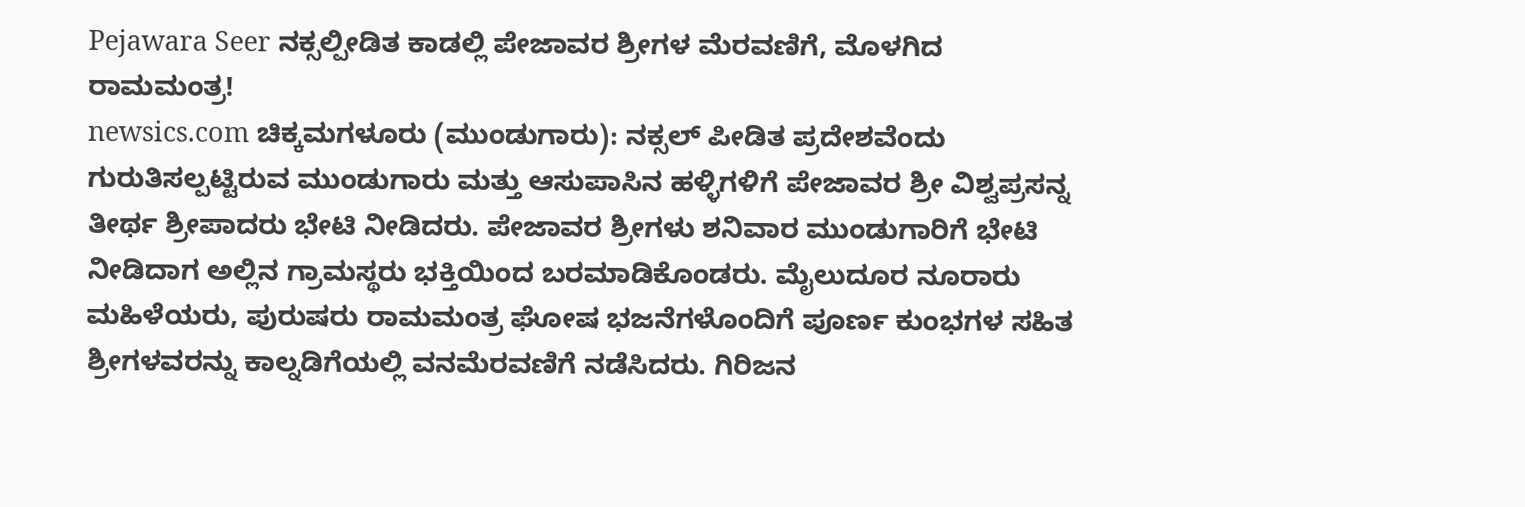Pejawara Seer ನಕ್ಸಲ್ಪೀಡಿತ ಕಾಡಲ್ಲಿ ಪೇಜಾವರ ಶ್ರೀಗಳ ಮೆರವಣಿಗೆ, ಮೊಳಗಿದ ರಾಮಮಂತ್ರ!
newsics.com ಚಿಕ್ಕಮಗಳೂರು (ಮುಂಡುಗಾರು): ನಕ್ಸಲ್ ಪೀಡಿತ ಪ್ರದೇಶವೆಂದು ಗುರುತಿಸಲ್ಪಟ್ಟಿರುವ ಮುಂಡುಗಾರು ಮತ್ತು ಆಸುಪಾಸಿನ ಹಳ್ಳಿಗಳಿಗೆ ಪೇಜಾವರ ಶ್ರೀ ವಿಶ್ವಪ್ರಸನ್ನ ತೀರ್ಥ ಶ್ರೀಪಾದರು ಭೇಟಿ ನೀಡಿದರು. ಪೇಜಾವರ ಶ್ರೀಗಳು ಶನಿವಾರ ಮುಂಡುಗಾರಿಗೆ ಭೇಟಿ ನೀಡಿದಾಗ ಅಲ್ಲಿನ ಗ್ರಾಮಸ್ಥರು ಭಕ್ತಿಯಿಂದ ಬರಮಾಡಿಕೊಂಡರು. ಮೈಲುದೂರ ನೂರಾರು ಮಹಿಳೆಯರು, ಪುರುಷರು ರಾಮಮಂತ್ರ ಘೋಷ ಭಜನೆಗಳೊಂದಿಗೆ ಪೂರ್ಣ ಕುಂಭಗಳ ಸಹಿತ ಶ್ರೀಗಳವರನ್ನು ಕಾಲ್ನಡಿಗೆಯಲ್ಲಿ ವನಮೆರವಣಿಗೆ ನಡೆಸಿದರು. ಗಿರಿಜನ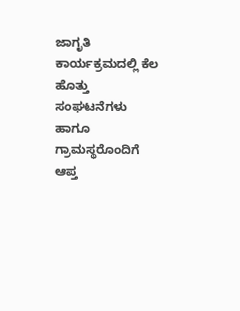ಜಾಗೃತಿ ಕಾರ್ಯಕ್ರಮದಲ್ಲಿ ಕೆಲ ಹೊತ್ತು ಸಂಘಟನೆಗಳು ಹಾಗೂ ಗ್ರಾಮಸ್ಥರೊಂದಿಗೆ ಆಪ್ತ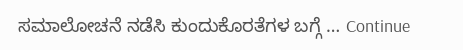ಸಮಾಲೋಚನೆ ನಡೆಸಿ ಕುಂದುಕೊರತೆಗಳ ಬಗ್ಗೆ … Continue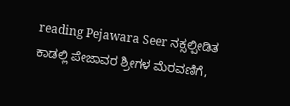reading Pejawara Seer ನಕ್ಸಲ್ಪೀಡಿತ ಕಾಡಲ್ಲಿ ಪೇಜಾವರ ಶ್ರೀಗಳ ಮೆರವಣಿಗೆ,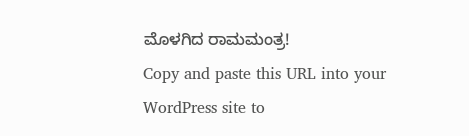ಮೊಳಗಿದ ರಾಮಮಂತ್ರ!
Copy and paste this URL into your WordPress site to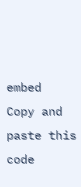embed
Copy and paste this code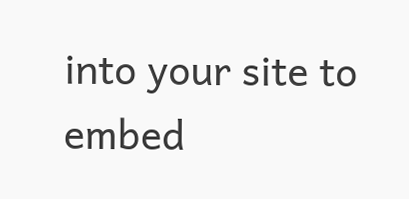into your site to embed